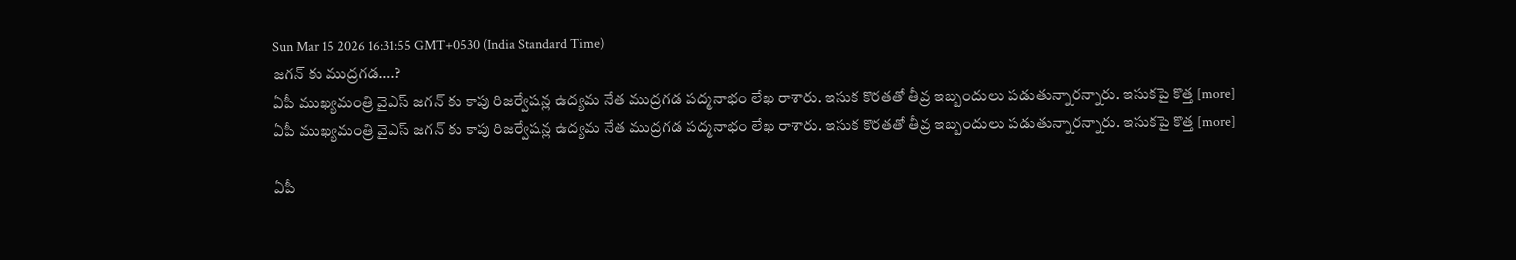Sun Mar 15 2026 16:31:55 GMT+0530 (India Standard Time)
జగన్ కు ముద్రగడ….?
ఏపీ ముఖ్యమంత్రి వైఎస్ జగన్ కు కాపు రిజర్వేషన్ల ఉద్యమ నేత ముద్రగడ పద్మనాభం లేఖ రాశారు. ఇసుక కొరతతో తీవ్ర ఇబ్బందులు పడుతున్నారన్నారు. ఇసుకపై కొత్త [more]
ఏపీ ముఖ్యమంత్రి వైఎస్ జగన్ కు కాపు రిజర్వేషన్ల ఉద్యమ నేత ముద్రగడ పద్మనాభం లేఖ రాశారు. ఇసుక కొరతతో తీవ్ర ఇబ్బందులు పడుతున్నారన్నారు. ఇసుకపై కొత్త [more]

ఏపీ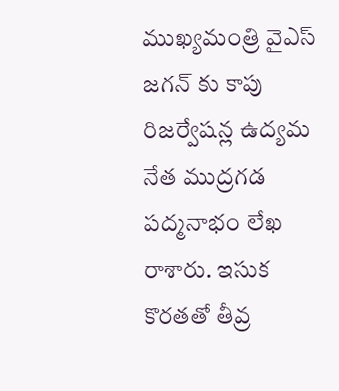ముఖ్యమంత్రి వైఎస్ జగన్ కు కాపు రిజర్వేషన్ల ఉద్యమ నేత ముద్రగడ పద్మనాభం లేఖ రాశారు. ఇసుక కొరతతో తీవ్ర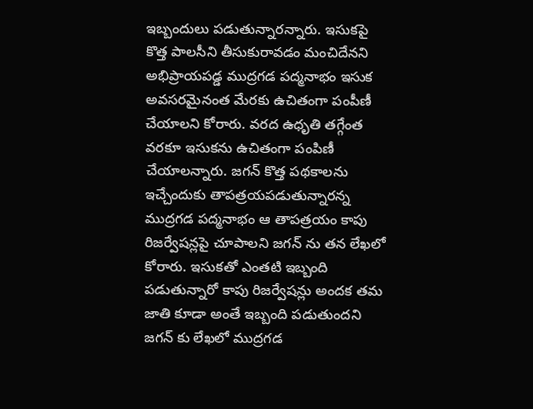ఇబ్బందులు పడుతున్నారన్నారు. ఇసుకపై కొత్త పాలసీని తీసుకురావడం మంచిదేనని అభిప్రాయపడ్డ ముద్రగడ పద్మనాభం ఇసుక అవసరమైనంత మేరకు ఉచితంగా పంపీణీ చేయాలని కోరారు. వరద ఉధృతి తగ్గేంత వరకూ ఇసుకను ఉచితంగా పంపిణీ చేయాలన్నారు. జగన్ కొత్త పథకాలను ఇచ్చేందుకు తాపత్రయపడుతున్నారన్న ముద్రగడ పద్మనాభం ఆ తాపత్రయం కాపు రిజర్వేషన్లపై చూపాలని జగన్ ను తన లేఖలో కోరారు. ఇసుకతో ఎంతటి ఇబ్బంది పడుతున్నారో కాపు రిజర్వేషన్లు అందక తమ జాతి కూడా అంతే ఇబ్బంది పడుతుందని జగన్ కు లేఖలో ముద్రగడ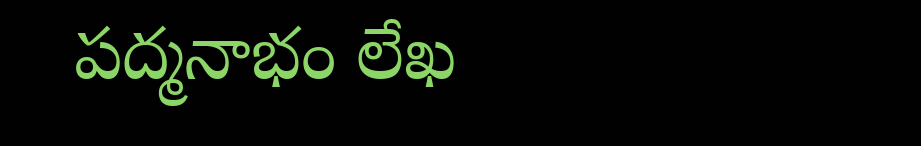పద్మనాభం లేఖ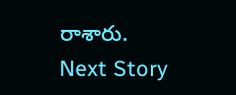రాశారు.
Next Story